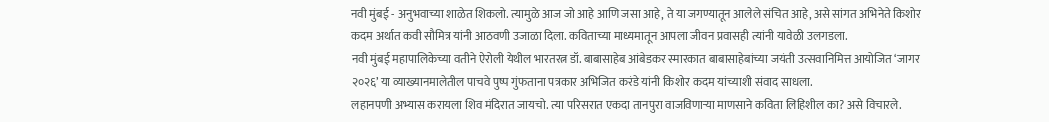नवी मुंबई - अनुभवाच्या शाळेत शिकलो. त्यामुळे आज जो आहे आणि जसा आहे, ते या जगण्यातून आलेले संचित आहे, असे सांगत अभिनेते किशोर कदम अर्थात कवी सौमित्र यांनी आठवणी उजाळा दिला. कविताच्या माध्यमातून आपला जीवन प्रवासही त्यांनी यावेळी उलगडला.
नवी मुंबई महापालिकेच्या वतीने ऐरोली येथील भारतरत्न डॉ. बाबासाहेब आंबेडकर स्मारकात बाबासाहेबांच्या जयंती उत्सवानिमित्त आयोजित ‘जागर २०२६’ या व्याख्यानमालेतील पाचवे पुष्प गुंफताना पत्रकार अभिजित करंडे यांनी किशोर कदम यांच्याशी संवाद साधला.
लहानपणी अभ्यास करायला शिव मंदिरात जायचो. त्या परिसरात एकदा तानपुरा वाजविणाऱ्या माणसाने कविता लिहिशील का? असे विचारले.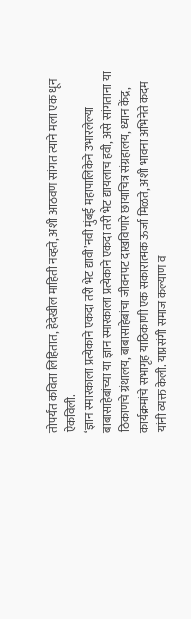तोपर्यंत कविता लिहितात, हेदेखील माहिती नव्हते, अशी आठवण सांगत त्याने मला एक धून ऐकविली.
‘ज्ञान स्मारकाला प्रत्येकाने एकदा तरी भेट द्यावी’नवी मुंबई महापालिकेने उभारलेल्या बाबासाहेबांच्या या ज्ञान स्मारकाला प्रत्येकाने एकदा तरी भेट द्यायलाच हवी, असे सांगताना या ठिकाणचे ग्रंथालय, बाबासाहेबांचा जीवनपट दाखविणारे छायाचित्र संग्रहालय, ध्यान केंद्र, कार्यक्रमांचे सभागृह याठिकाणी एक सकारात्मक ऊर्जा मिळते, अशी भावना अभिनेते कदम यांनी व्यक्त केली. याप्रसंगी समाज कल्याण व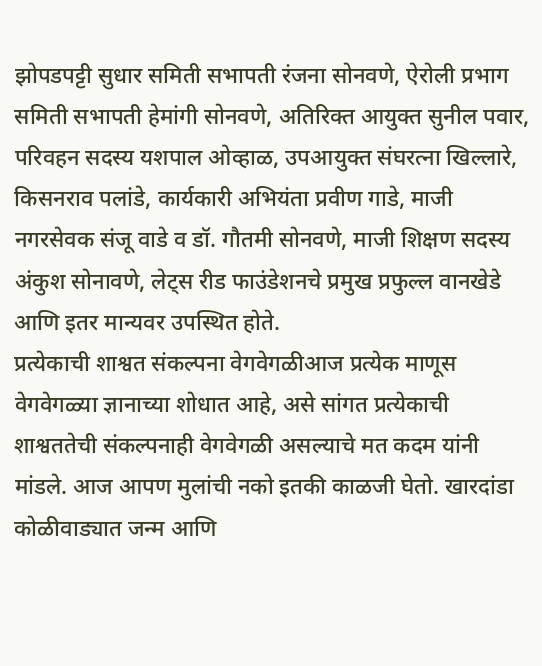झोपडपट्टी सुधार समिती सभापती रंजना सोनवणे, ऐरोली प्रभाग समिती सभापती हेमांगी सोनवणे, अतिरिक्त आयुक्त सुनील पवार, परिवहन सदस्य यशपाल ओव्हाळ, उपआयुक्त संघरत्ना खिल्लारे, किसनराव पलांडे, कार्यकारी अभियंता प्रवीण गाडे, माजी नगरसेवक संजू वाडे व डॉ. गौतमी सोनवणे, माजी शिक्षण सदस्य अंकुश सोनावणे, लेट्स रीड फाउंडेशनचे प्रमुख प्रफुल्ल वानखेडे आणि इतर मान्यवर उपस्थित होते.
प्रत्येकाची शाश्वत संकल्पना वेगवेगळीआज प्रत्येक माणूस वेगवेगळ्या ज्ञानाच्या शोधात आहे, असे सांगत प्रत्येकाची शाश्वततेची संकल्पनाही वेगवेगळी असल्याचे मत कदम यांनी मांडले. आज आपण मुलांची नको इतकी काळजी घेतो. खारदांडा कोळीवाड्यात जन्म आणि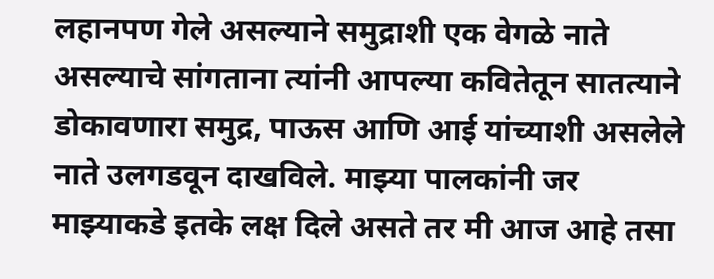लहानपण गेले असल्याने समुद्राशी एक वेगळे नाते असल्याचे सांगताना त्यांनी आपल्या कवितेतून सातत्याने डोकावणारा समुद्र, पाऊस आणि आई यांच्याशी असलेले नाते उलगडवून दाखविले. माझ्या पालकांनी जर माझ्याकडे इतके लक्ष दिले असते तर मी आज आहे तसा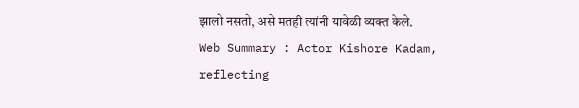झालो नसतो, असे मतही त्यांनी यावेळी व्यक्त केले.
Web Summary : Actor Kishore Kadam, reflecting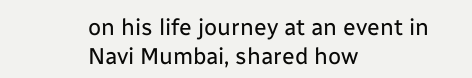on his life journey at an event in Navi Mumbai, shared how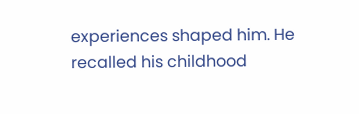experiences shaped him. He recalled his childhood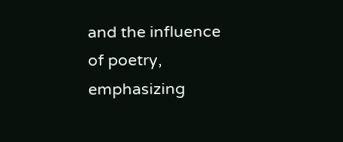and the influence of poetry, emphasizing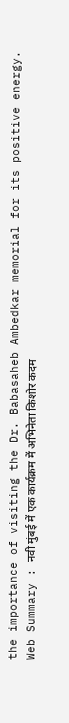the importance of visiting the Dr. Babasaheb Ambedkar memorial for its positive energy.
Web Summary : नवी मुंबई में एक कार्यक्रम में अभिनेता किशोर कदम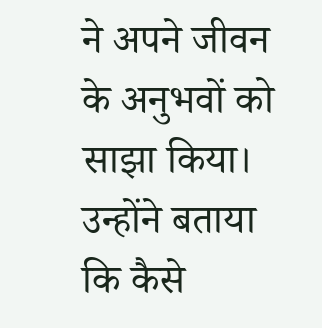ने अपने जीवन के अनुभवों को साझा किया। उन्होंने बताया कि कैसे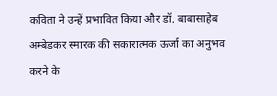कविता ने उन्हें प्रभावित किया और डॉ. बाबासाहेब अम्बेडकर स्मारक की सकारात्मक ऊर्जा का अनुभव करने के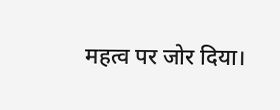महत्व पर जोर दिया।